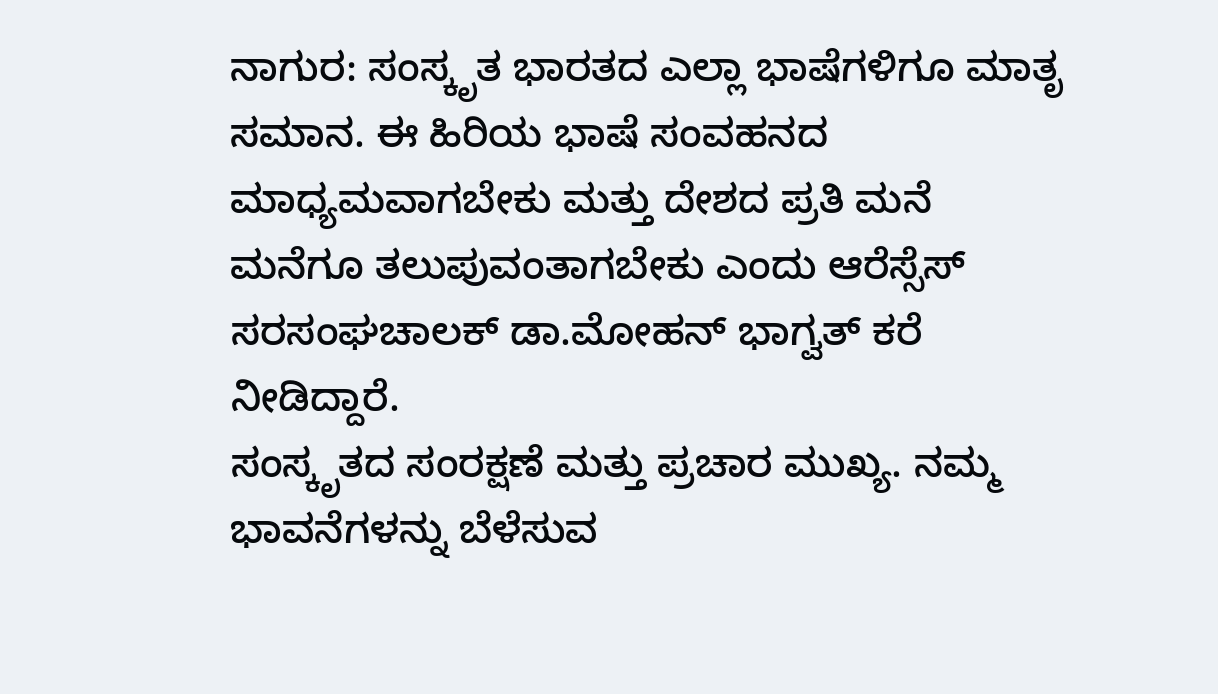ನಾಗುರ: ಸಂಸ್ಕೃತ ಭಾರತದ ಎಲ್ಲಾ ಭಾಷೆಗಳಿಗೂ ಮಾತೃ ಸಮಾನ. ಈ ಹಿರಿಯ ಭಾಷೆ ಸಂವಹನದ ಮಾಧ್ಯಮವಾಗಬೇಕು ಮತ್ತು ದೇಶದ ಪ್ರತಿ ಮನೆ ಮನೆಗೂ ತಲುಪುವಂತಾಗಬೇಕು ಎಂದು ಆರೆಸ್ಸೆಸ್ ಸರಸಂಘಚಾಲಕ್ ಡಾ.ಮೋಹನ್ ಭಾಗ್ವತ್ ಕರೆ ನೀಡಿದ್ದಾರೆ.
ಸಂಸ್ಕೃತದ ಸಂರಕ್ಷಣೆ ಮತ್ತು ಪ್ರಚಾರ ಮುಖ್ಯ. ನಮ್ಮ ಭಾವನೆಗಳನ್ನು ಬೆಳೆಸುವ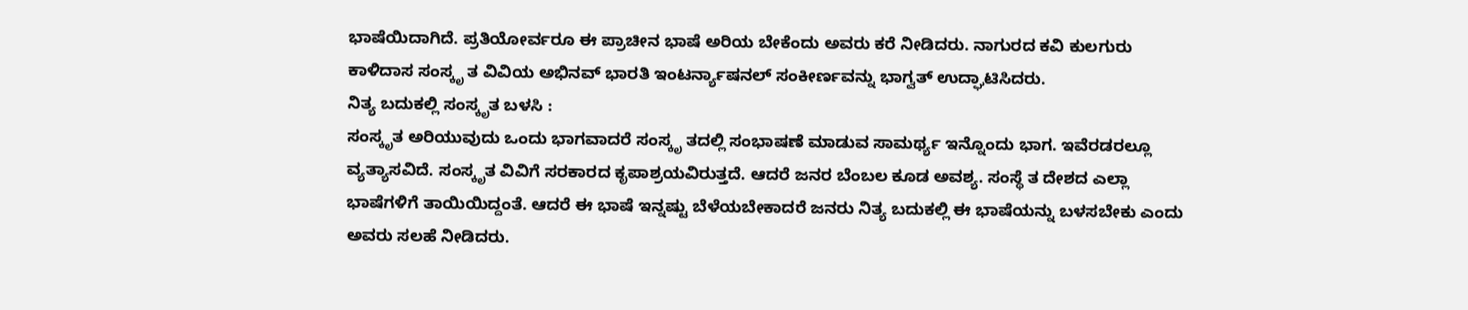ಭಾಷೆಯಿದಾಗಿದೆ. ಪ್ರತಿಯೋರ್ವರೂ ಈ ಪ್ರಾಚೀನ ಭಾಷೆ ಅರಿಯ ಬೇಕೆಂದು ಅವರು ಕರೆ ನೀಡಿದರು. ನಾಗುರದ ಕವಿ ಕುಲಗುರು ಕಾಳಿದಾಸ ಸಂಸ್ಕೃ ತ ವಿವಿಯ ಅಭಿನವ್ ಭಾರತಿ ಇಂಟರ್ನ್ಯಾಷನಲ್ ಸಂಕೀರ್ಣವನ್ನು ಭಾಗ್ವತ್ ಉದ್ಘಾಟಿಸಿದರು.
ನಿತ್ಯ ಬದುಕಲ್ಲಿ ಸಂಸ್ಕೃತ ಬಳಸಿ :
ಸಂಸ್ಕೃತ ಅರಿಯುವುದು ಒಂದು ಭಾಗವಾದರೆ ಸಂಸ್ಕೃ ತದಲ್ಲಿ ಸಂಭಾಷಣೆ ಮಾಡುವ ಸಾಮರ್ಥ್ಯ ಇನ್ನೊಂದು ಭಾಗ. ಇವೆರಡರಲ್ಲೂ ವ್ಯತ್ಯಾಸವಿದೆ. ಸಂಸ್ಕೃತ ವಿವಿಗೆ ಸರಕಾರದ ಕೃಪಾಶ್ರಯವಿರುತ್ತದೆ. ಆದರೆ ಜನರ ಬೆಂಬಲ ಕೂಡ ಅವಶ್ಯ. ಸಂಸ್ಥೆ ತ ದೇಶದ ಎಲ್ಲಾ ಭಾಷೆಗಳಿಗೆ ತಾಯಿಯಿದ್ದಂತೆ. ಆದರೆ ಈ ಭಾಷೆ ಇನ್ನಷ್ಟು ಬೆಳೆಯಬೇಕಾದರೆ ಜನರು ನಿತ್ಯ ಬದುಕಲ್ಲಿ ಈ ಭಾಷೆಯನ್ನು ಬಳಸಬೇಕು ಎಂದು ಅವರು ಸಲಹೆ ನೀಡಿದರು.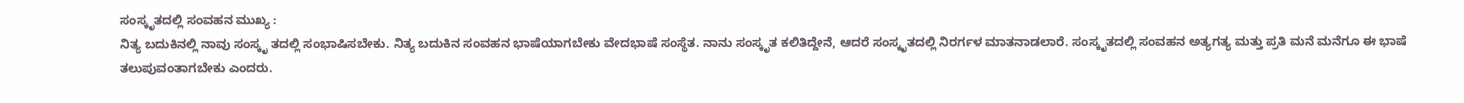ಸಂಸ್ಕೃತದಲ್ಲಿ ಸಂವಹನ ಮುಖ್ಯ :
ನಿತ್ಯ ಬದುಕಿನಲ್ಲಿ ನಾವು ಸಂಸ್ಕೃ ತದಲ್ಲಿ ಸಂಭಾಷಿಸಬೇಕು. ನಿತ್ಯ ಬದುಕಿನ ಸಂವಹನ ಭಾಷೆಯಾಗಬೇಕು ವೇದಭಾಷೆ ಸಂಸ್ಥೆತ. ನಾನು ಸಂಸ್ಕೃತ ಕಲಿತಿದ್ದೇನೆ, ಆದರೆ ಸಂಸ್ಕೃತದಲ್ಲಿ ನಿರರ್ಗಳ ಮಾತನಾಡಲಾರೆ. ಸಂಸ್ಕೃತದಲ್ಲಿ ಸಂವಹನ ಅತ್ಯಗತ್ಯ ಮತ್ತು ಪ್ರತಿ ಮನೆ ಮನೆಗೂ ಈ ಭಾಷೆ ತಲುಪುವಂತಾಗಬೇಕು ಎಂದರು.